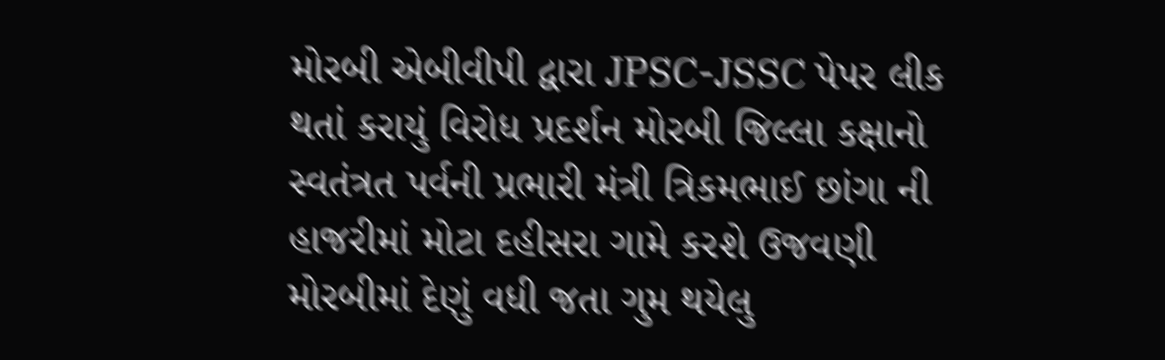મોરબી એબીવીપી દ્વારા JPSC-JSSC પેપર લીક થતાં કરાયું વિરોધ પ્રદર્શન મોરબી જિલ્લા કક્ષાનો સ્વતંત્રત પર્વની પ્રભારી મંત્રી ત્રિકમભાઈ છાંગા ની હાજરીમાં મોટા દહીસરા ગામે કરશે ઉજવણી મોરબીમાં દેણું વધી જતા ગુમ થયેલુ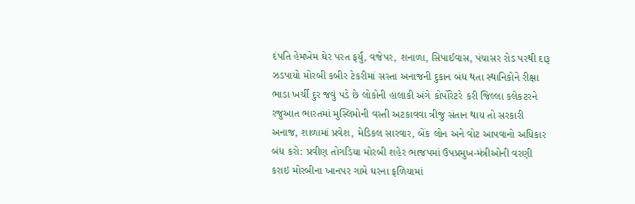દંપતિ હેમખેમ ઘેર પરત ફર્યું, વજેપર, શનાળા, સિપાઈવાસ, પંચાસર રોડ પરથી દારૂ ઝડપાયો મોરબી કબીર ટેકરીમાં સસ્તા અનાજની દુકાન બંધ થતા સ્થાનિકોને રીક્ષા ભાડા ખર્ચી દુર જવું પડે છે લોકોની હાલાકી અંગે કોર્પોરેટરે કરી જિલ્લા કલેકટરને રજુઆત ભારતમાં મુસ્લિમોની વસ્તી અટકાવવા ત્રીજુ સંતાન થાય તો સરકારી અનાજ, શાળામાં પ્રવેશ, મેડિકલ સારવાર, બેંક લોન અને વોટ આપવાનો અધિકાર બંધ કરો: પ્રવીણ તોગડિયા મોરબી શહેર ભાજપમાં ઉપપ્રમુખ-મંત્રીઓની વરણી કરાઇ મોરબીના ખાનપર ગામે ઘરના ફળિયામાં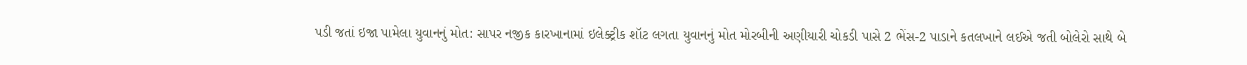પડી જતાં ઇજા પામેલા યુવાનનું મોત: સાપર નજીક કારખાનામાં ઇલેક્ટ્રીક શૉટ લગતા યુવાનનું મોત મોરબીની અણીયારી ચોકડી પાસે 2 ભેંસ-2 પાડાને કતલખાને લઈએ જતી બોલેરો સાથે બે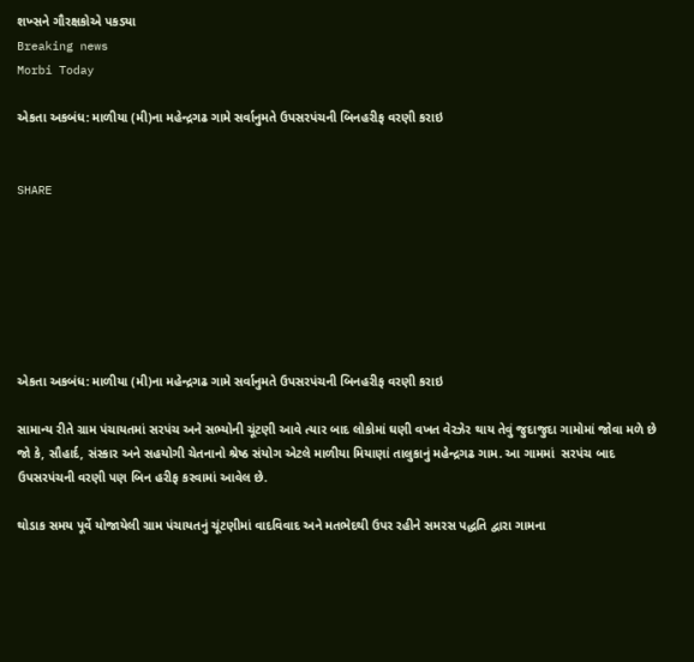શખ્સને ગૌરક્ષકોએ પકડ્યા
Breaking news
Morbi Today

એકતા અકબંધ: માળીયા (મી)ના મહેન્દ્રગઢ ગામે સર્વાનુમતે ઉપસરપંચની બિનહરીફ વરણી કરાઇ


SHARE







એકતા અકબંધ: માળીયા (મી)ના મહેન્દ્રગઢ ગામે સર્વાનુમતે ઉપસરપંચની બિનહરીફ વરણી કરાઇ

સામાન્ય રીતે ગ્રામ પંચાયતમાં સરપંચ અને સભ્યોની ચૂંટણી આવે ત્યાર બાદ લોકોમાં ઘણી વખત વેરઝેર થાય તેવું જુદાજુદા ગામોમાં જોવા મળે છે જો કે, સૌહાર્દ, સંસ્કાર અને સહયોગી ચેતનાનો શ્રેષ્ઠ સંયોગ એટલે માળીયા મિયાણાં તાલુકાનું મહેન્દ્રગઢ ગામ. આ ગામમાં  સરપંચ બાદ ઉપસરપંચની વરણી પણ બિન હરીફ કરવામાં આવેલ છે.

થોડાક સમય પૂર્વે યોજાયેલી ગ્રામ પંચાયતનું ચૂંટણીમાં વાદવિવાદ અને મતભેદથી ઉપર રહીને સમરસ પદ્ધતિ દ્વારા ગામના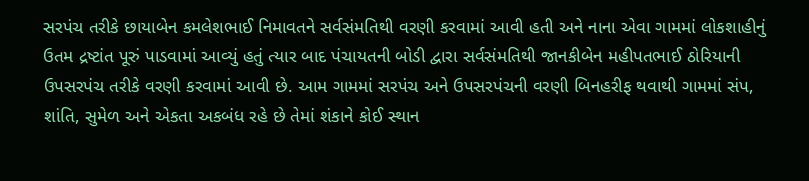સરપંચ તરીકે છાયાબેન કમલેશભાઈ નિમાવતને સર્વસંમતિથી વરણી કરવામાં આવી હતી અને નાના એવા ગામમાં લોકશાહીનું ઉતમ દ્રષ્ટાંત પૂરું પાડવામાં આવ્યું હતું ત્યાર બાદ પંચાયતની બોડી દ્વારા સર્વસંમતિથી જાનકીબેન મહીપતભાઈ ઠોરિયાની  ઉપસરપંચ તરીકે વરણી કરવામાં આવી છે. આમ ગામમાં સરપંચ અને ઉપસરપંચની વરણી બિનહરીફ થવાથી ગામમાં સંપ, શાંતિ, સુમેળ અને એકતા અકબંધ રહે છે તેમાં શંકાને કોઈ સ્થાન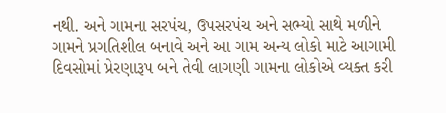નથી. અને ગામના સરપંચ, ઉપસરપંચ અને સભ્યો સાથે મળીને ગામને પ્રગતિશીલ બનાવે અને આ ગામ અન્ય લોકો માટે આગામી દિવસોમાં પ્રેરણારૂપ બને તેવી લાગણી ગામના લોકોએ વ્યક્ત કરી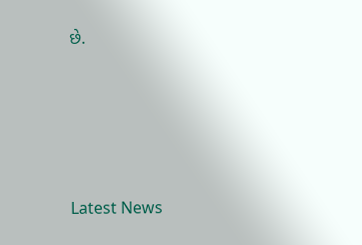છે.






Latest News